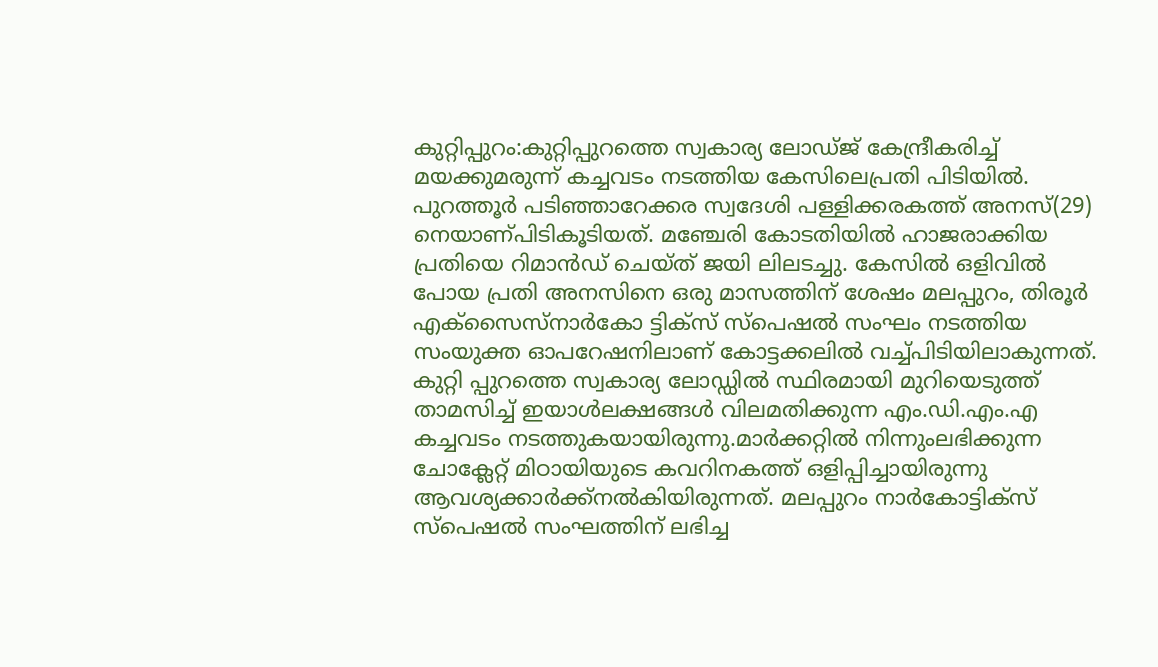കുറ്റിപ്പുറം:കുറ്റിപ്പുറത്തെ സ്വകാര്യ ലോഡ്ജ് കേന്ദ്രീകരിച്ച് മയക്കുമരുന്ന് കച്ചവടം നടത്തിയ കേസിലെപ്രതി പിടിയിൽ. പുറത്തൂർ പടിഞ്ഞാറേക്കര സ്വദേശി പള്ളിക്കരകത്ത് അനസ്(29) നെയാണ്പിടികൂടിയത്. മഞ്ചേരി കോടതിയിൽ ഹാജരാക്കിയ പ്രതിയെ റിമാൻഡ് ചെയ്ത് ജയി ലിലടച്ചു. കേസിൽ ഒളിവിൽ പോയ പ്രതി അനസിനെ ഒരു മാസത്തിന് ശേഷം മലപ്പുറം, തിരൂർ എക്സൈസ്നാർകോ ട്ടിക്സ് സ്പെഷൽ സംഘം നടത്തിയ സംയുക്ത ഓപറേഷനിലാണ് കോട്ടക്കലിൽ വച്ച്പിടിയിലാകുന്നത്. കുറ്റി പ്പുറത്തെ സ്വകാര്യ ലോഡ്ഡിൽ സ്ഥിരമായി മുറിയെടുത്ത് താമസിച്ച് ഇയാൾലക്ഷങ്ങൾ വിലമതിക്കുന്ന എം.ഡി.എം.എ കച്ചവടം നടത്തുകയായിരുന്നു.മാർക്കറ്റിൽ നിന്നുംലഭിക്കുന്ന ചോക്ലേറ്റ് മിഠായിയുടെ കവറിനകത്ത് ഒളിപ്പിച്ചായിരുന്നു ആവശ്യക്കാർക്ക്നൽകിയിരുന്നത്. മലപ്പുറം നാർകോട്ടിക്സ് സ്പെഷൽ സംഘത്തിന് ലഭിച്ച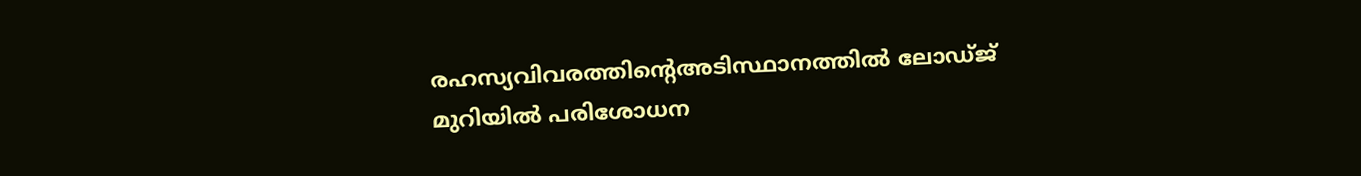രഹസ്യവിവരത്തിന്റെഅടിസ്ഥാനത്തിൽ ലോഡ്ജ് മുറിയിൽ പരിശോധന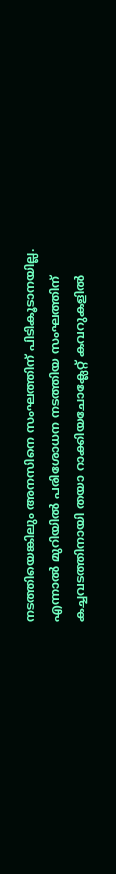നടത്തിയെങ്കിലും അനസിനെ സംഘത്തിന് പിടികൂടാനയില്ല. എന്നാൽ മുറിയിൽ പരിശോധന നടത്തിയ സംഘത്തിന് കച്ചവടത്തിനായി തയാ റാക്കിയചോക്ലേറ്റ് കവറുകളിൽ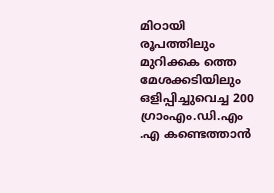മിഠായി രൂപത്തിലും മുറിക്കക ത്തെ മേശക്കടിയിലും ഒളിപ്പിച്ചുവെച്ച 200 ഗ്രാംഎം.ഡി.എം .എ കണ്ടെത്താൻ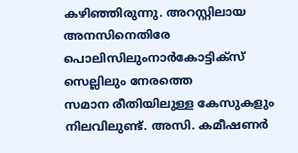കഴിഞ്ഞിരുന്നു. അറസ്റ്റിലായ അനസിനെതിരേ പൊലിസിലുംനാർകോട്ടിക്സ് സെല്ലിലും നേരത്തെ
സമാന രീതിയിലുള്ള കേസുകളും നിലവിലുണ്ട്. അസി. കമീഷണർ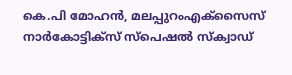കെ.പി മോഹൻ, മലപ്പുറംഎക്സൈസ് നാർകോട്ടിക്സ് സ്പെഷൽ സ്ക്വാഡ്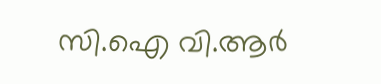സി.ഐ വി.ആർ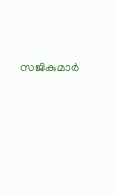സജികുമാർ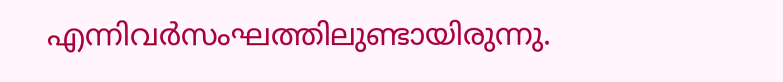എന്നിവർസംഘത്തിലുണ്ടായിരുന്നു.